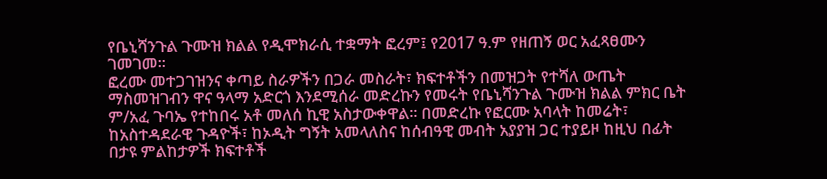የቤኒሻንጉል ጉሙዝ ክልል የዲሞክራሲ ተቋማት ፎረም፤ የ2017 ዓ.ም የዘጠኝ ወር አፈጻፀሙን ገመገመ፡፡
ፎረሙ መተጋገዝንና ቀጣይ ስራዎችን በጋራ መስራት፣ ክፍተቶችን በመዝጋት የተሻለ ውጤት ማስመዝገብን ዋና ዓላማ አድርጎ እንደሚሰራ መድረኩን የመሩት የቤኒሻንጉል ጉሙዝ ክልል ምክር ቤት ም/አፈ ጉባኤ የተከበሩ አቶ መለሰ ኪዊ አስታውቀዋል፡፡ በመድረኩ የፎርሙ አባላት ከመሬት፣ ከአስተዳደራዊ ጉዳዮች፣ ከኦዲት ግኝት አመላለስና ከሰብዓዊ መብት አያያዝ ጋር ተያይዞ ከዚህ በፊት በታዩ ምልከታዎች ክፍተቶች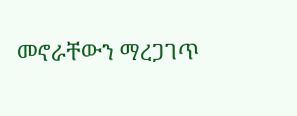መኖራቸውን ማረጋገጥ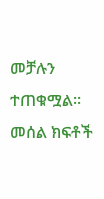መቻሉን ተጠቁሟል፡፡ መሰል ክፍቶች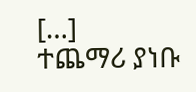[…]
ተጨማሪ ያነቡ